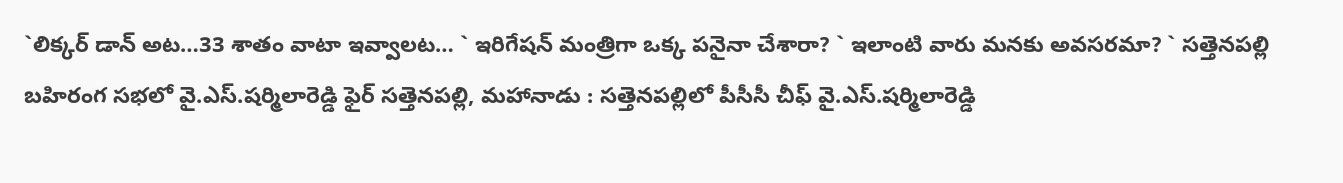`లిక్కర్ డాన్ అట…33 శాతం వాటా ఇవ్వాలట… ` ఇరిగేషన్ మంత్రిగా ఒక్క పనైనా చేశారా? ` ఇలాంటి వారు మనకు అవసరమా? ` సత్తెనపల్లి బహిరంగ సభలో వై.ఎస్.షర్మిలారెడ్డి ఫైర్ సత్తెనపల్లి, మహానాడు : సత్తెనపల్లిలో పీసీసీ చీఫ్ వై.ఎస్.షర్మిలారెడ్డి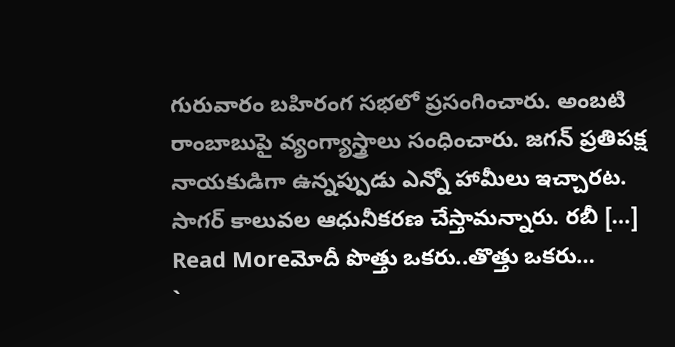గురువారం బహిరంగ సభలో ప్రసంగించారు. అంబటి రాంబాబుపై వ్యంగ్యాస్త్రాలు సంధించారు. జగన్ ప్రతిపక్ష నాయకుడిగా ఉన్నప్పుడు ఎన్నో హామీలు ఇచ్చారట. సాగర్ కాలువల ఆధునీకరణ చేస్తామన్నారు. రబీ […]
Read Moreమోదీ పొత్తు ఒకరు..తొత్తు ఒకరు…
`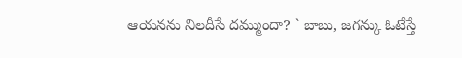ఆయనను నిలదీసే దమ్ముందా? ` బాబు, జగన్కు ఓటేస్తే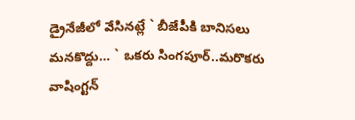డ్రైనేజీలో వేసినట్లే ` బీజేపీకి బానిసలు మనకొద్దు… ` ఒకరు సింగపూర్..మరొకరు వాషింగ్టన్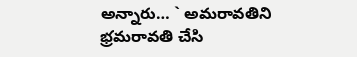అన్నారు… ` అమరావతిని భ్రమరావతి చేసి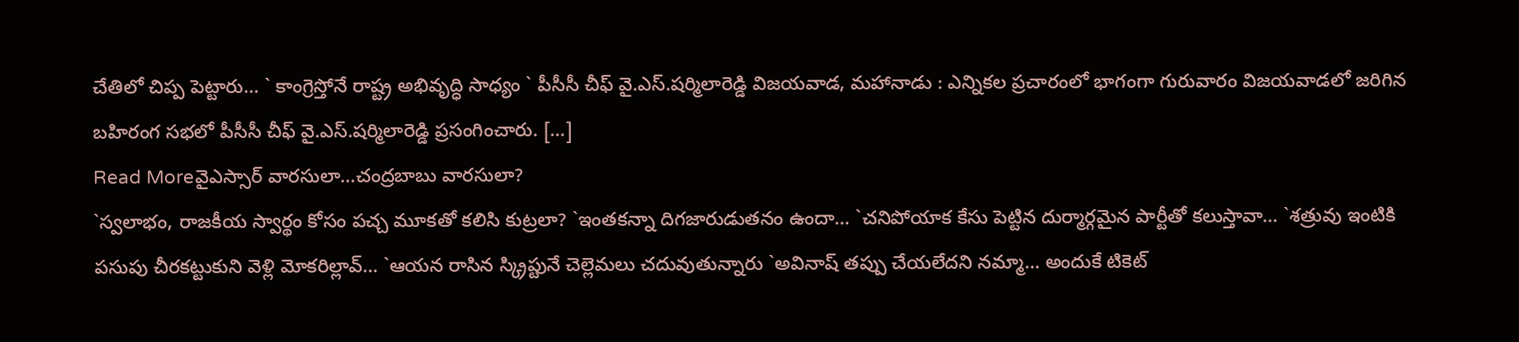చేతిలో చిప్ప పెట్టారు… ` కాంగ్రెస్తోనే రాష్ట్ర అభివృద్ధి సాధ్యం ` పీసీసీ చీఫ్ వై.ఎస్.షర్మిలారెడ్డి విజయవాడ, మహానాడు : ఎన్నికల ప్రచారంలో భాగంగా గురువారం విజయవాడలో జరిగిన బహిరంగ సభలో పీసీసీ చీఫ్ వై.ఎస్.షర్మిలారెడ్డి ప్రసంగించారు. […]
Read Moreవైఎస్సార్ వారసులా…చంద్రబాబు వారసులా?
`స్వలాభం, రాజకీయ స్వార్థం కోసం పచ్చ మూకతో కలిసి కుట్రలా? `ఇంతకన్నా దిగజారుడుతనం ఉందా… `చనిపోయాక కేసు పెట్టిన దుర్మార్గమైన పార్టీతో కలుస్తావా… `శత్రువు ఇంటికి పసుపు చీరకట్టుకుని వెళ్లి మోకరిల్లావ్… `ఆయన రాసిన స్క్రిప్టునే చెల్లెమలు చదువుతున్నారు `అవినాష్ తప్పు చేయలేదని నమ్మా… అందుకే టికెట్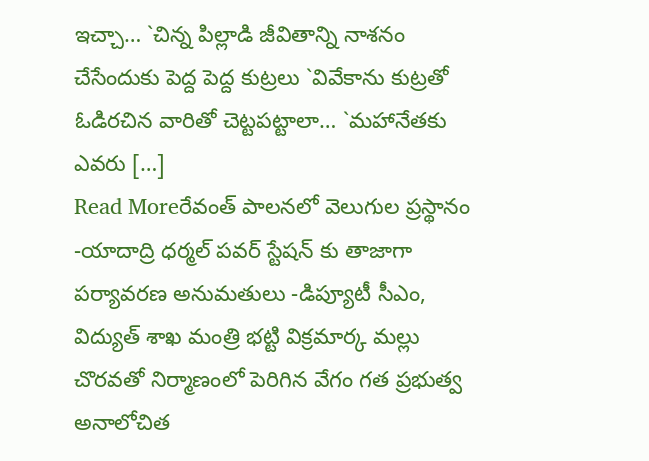ఇచ్చా… `చిన్న పిల్లాడి జీవితాన్ని నాశనం చేసేందుకు పెద్ద పెద్ద కుట్రలు `వివేకాను కుట్రతో ఓడిరచిన వారితో చెట్టపట్టాలా… `మహానేతకు ఎవరు […]
Read Moreరేవంత్ పాలనలో వెలుగుల ప్రస్థానం
-యాదాద్రి ధర్మల్ పవర్ స్టేషన్ కు తాజాగా పర్యావరణ అనుమతులు -డిప్యూటీ సీఎం, విద్యుత్ శాఖ మంత్రి భట్టి విక్రమార్క మల్లు చొరవతో నిర్మాణంలో పెరిగిన వేగం గత ప్రభుత్వ అనాలోచిత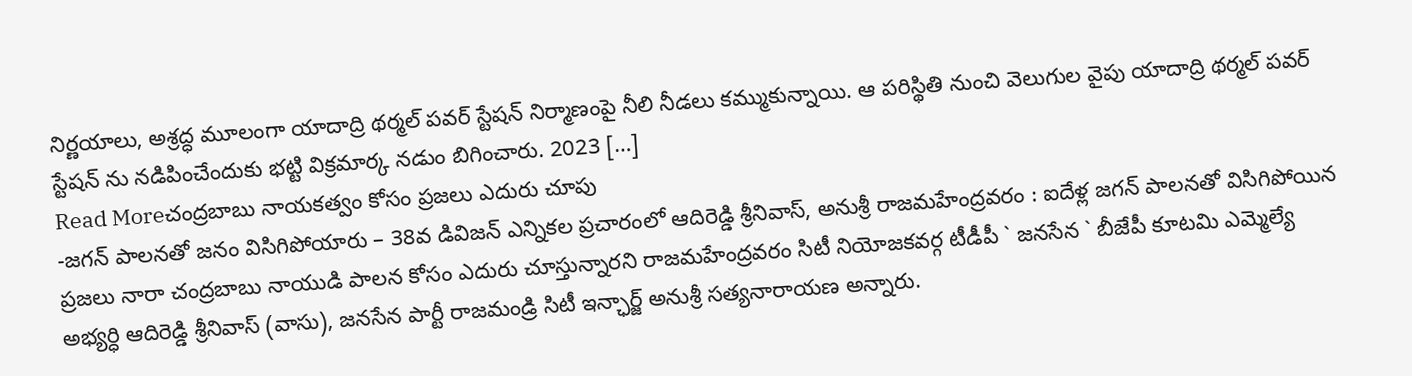నిర్ణయాలు, అశ్రద్ధ మూలంగా యాదాద్రి థర్మల్ పవర్ స్టేషన్ నిర్మాణంపై నీలి నీడలు కమ్ముకున్నాయి. ఆ పరిస్థితి నుంచి వెలుగుల వైపు యాదాద్రి థర్మల్ పవర్ స్టేషన్ ను నడిపించేందుకు భట్టి విక్రమార్క నడుం బిగించారు. 2023 […]
Read Moreచంద్రబాబు నాయకత్వం కోసం ప్రజలు ఎదురు చూపు
-జగన్ పాలనతో జనం విసిగిపోయారు – 38వ డివిజన్ ఎన్నికల ప్రచారంలో ఆదిరెడ్డి శ్రీనివాస్, అనుశ్రీ రాజమహేంద్రవరం : ఐదేళ్ల జగన్ పాలనతో విసిగిపోయిన ప్రజలు నారా చంద్రబాబు నాయుడి పాలన కోసం ఎదురు చూస్తున్నారని రాజమహేంద్రవరం సిటీ నియోజకవర్గ టీడీపీ ` జనసేన ` బీజేపీ కూటమి ఎమ్మెల్యే అభ్యర్ధి ఆదిరెడ్డి శ్రీనివాస్ (వాసు), జనసేన పార్టీ రాజమండ్రి సిటీ ఇన్ఛార్జ్ అనుశ్రీ సత్యనారాయణ అన్నారు.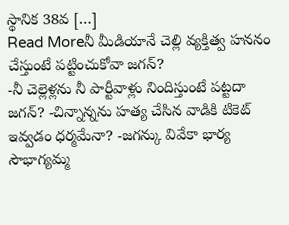స్థానిక 38వ […]
Read Moreనీ మీడియానే చెల్లి వ్యక్తిత్వ హననం చేస్తుంటే పట్టించుకోవా జగన్?
-నీ చెల్లెళ్లను నీ పార్టీవాళ్లు నిందిస్తుంటే పట్టదా జగన్? -చిన్నాన్నను హత్య చేసిన వాడికి టికెట్ ఇవ్వడం ధర్మమేనా? -జగన్కు వివేకా భార్య సౌభాగ్యమ్మ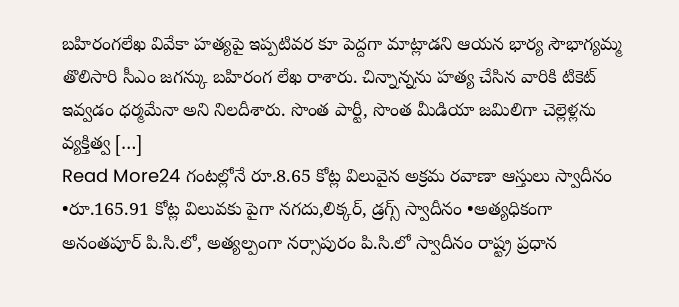బహిరంగలేఖ వివేకా హత్యపై ఇప్పటివర కూ పెద్దగా మాట్లాడని ఆయన భార్య సౌభాగ్యమ్మ తొలిసారి సీఎం జగన్కు బహిరంగ లేఖ రాశారు. చిన్నాన్నను హత్య చేసిన వారికి టికెట్ ఇవ్వడం ధర్మమేనా అని నిలదీశారు. సొంత పార్టీ, సొంత మీడియా జమిలిగా చెల్లెళ్లను వ్యక్తిత్వ […]
Read More24 గంటల్లోనే రూ.8.65 కోట్ల విలువైన అక్రమ రవాణా ఆస్తులు స్వాదీనం
•రూ.165.91 కోట్ల విలువకు పైగా నగదు,లిక్కర్, డ్రగ్స్ స్వాదీనం •అత్యధికంగా అనంతపూర్ పి.సి.లో, అత్యల్పంగా నర్సాపురం పి.సి.లో స్వాదీనం రాష్ట్ర ప్రధాన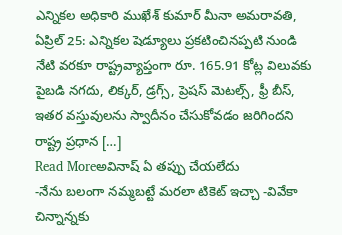ఎన్నికల అధికారి ముఖేశ్ కుమార్ మీనా అమరావతి, ఏప్రిల్ 25: ఎన్నికల షెడ్యూలు ప్రకటించినప్పటి నుండి నేటి వరకూ రాష్ట్రవ్యాప్తంగా రూ. 165.91 కోట్ల విలువకు పైబడి నగదు, లిక్కర్, డ్రగ్స్, ప్రెషస్ మెటల్స్, ఫ్రీ బీస్, ఇతర వస్తువులను స్వాదీనం చేసుకోవడం జరిగిందని రాష్ట్ర ప్రధాన […]
Read Moreఅవినాష్ ఏ తప్పు చేయలేదు
-నేను బలంగా నమ్మబట్టే మరలా టికెట్ ఇచ్చా -వివేకా చిన్నాన్నకు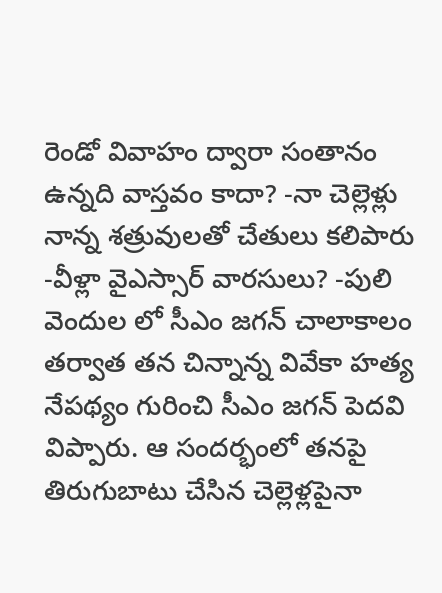రెండో వివాహం ద్వారా సంతానం ఉన్నది వాస్తవం కాదా? -నా చెల్లెళ్లు నాన్న శత్రువులతో చేతులు కలిపారు -వీళ్లా వైఎస్సార్ వారసులు? -పులి వెందుల లో సీఎం జగన్ చాలాకాలం తర్వాత తన చిన్నాన్న వివేకా హత్య నేపథ్యం గురించి సీఎం జగన్ పెదవి విప్పారు. ఆ సందర్భంలో తనపై తిరుగుబాటు చేసిన చెల్లెళ్లపైనా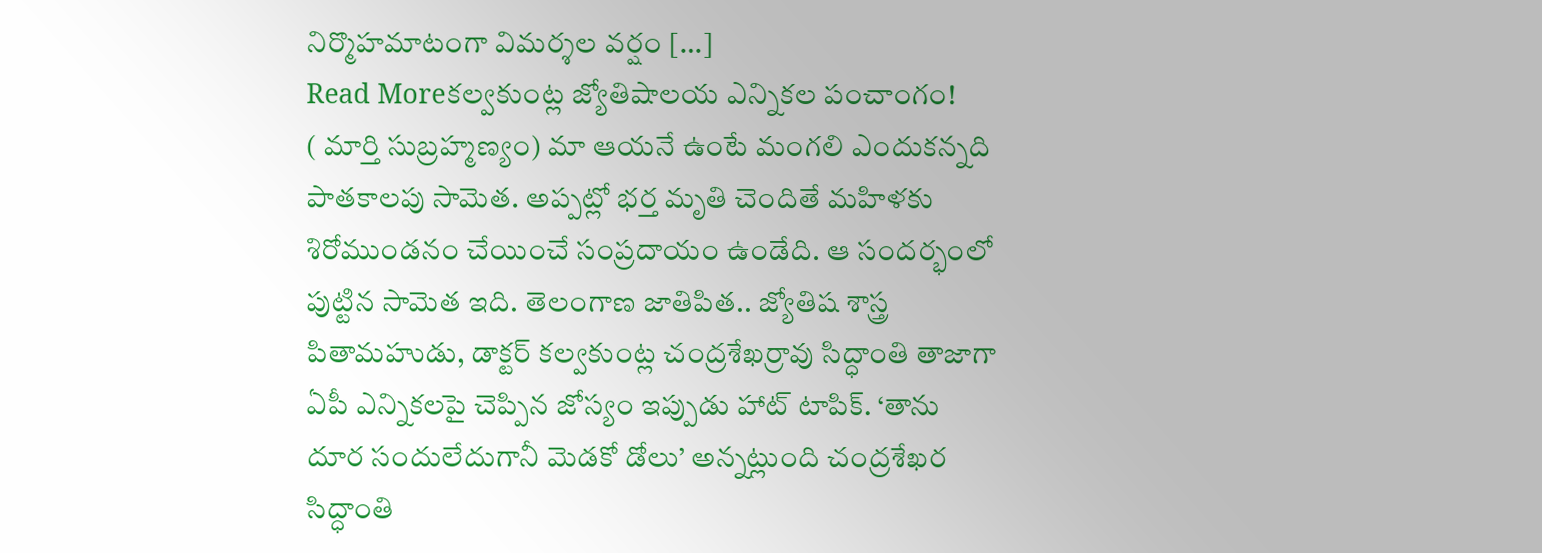నిర్మొహమాటంగా విమర్శల వర్షం […]
Read Moreకల్వకుంట్ల జ్యోతిషాలయ ఎన్నికల పంచాంగం!
( మార్తి సుబ్రహ్మణ్యం) మా ఆయనే ఉంటే మంగలి ఎందుకన్నది పాతకాలపు సామెత. అప్పట్లో భర్త మృతి చెందితే మహిళకు శిరోముండనం చేయించే సంప్రదాయం ఉండేది. ఆ సందర్భంలో పుట్టిన సామెత ఇది. తెలంగాణ జాతిపిత.. జ్యోతిష శాస్త్ర పితామహుడు, డాక్టర్ కల్వకుంట్ల చంద్రశేఖర్రావు సిద్ధాంతి తాజాగా ఏపీ ఎన్నికలపై చెప్పిన జోస్యం ఇప్పుడు హాట్ టాపిక్. ‘తాను దూర సందులేదుగానీ మెడకో డోలు’ అన్నట్లుంది చంద్రశేఖర సిద్ధాంతి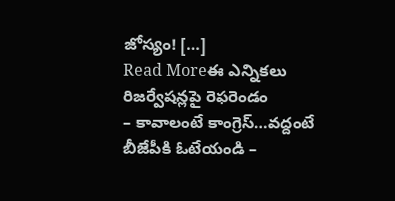జోస్యం! […]
Read Moreఈ ఎన్నికలు రిజర్వేషన్లపై రెఫరెండం
– కావాలంటే కాంగ్రెస్…వద్దంటే బీజేపీకి ఓటేయండి –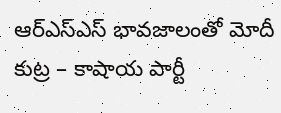ఆర్ఎస్ఎస్ భావజాలంతో మోదీ కుట్ర – కాషాయ పార్టీ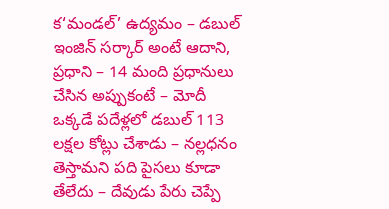క‘మండల్’ ఉద్యమం – డబుల్ ఇంజిన్ సర్కార్ అంటే ఆదాని, ప్రధాని – 14 మంది ప్రధానులు చేసిన అప్పుకంటే – మోదీ ఒక్కడే పదేళ్లలో డబుల్ 113 లక్షల కోట్లు చేశాడు – నల్లధనం తెస్తామని పది పైసలు కూడా తేలేదు – దేవుడు పేరు చెప్పే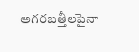అగరబత్తీలపైనా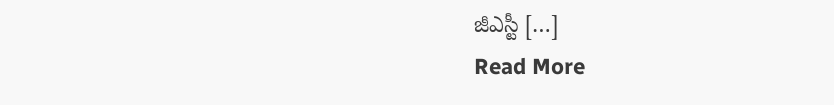జీఎస్టీ […]
Read More